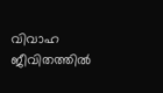വിവാഹ ജീവിതത്തില്‍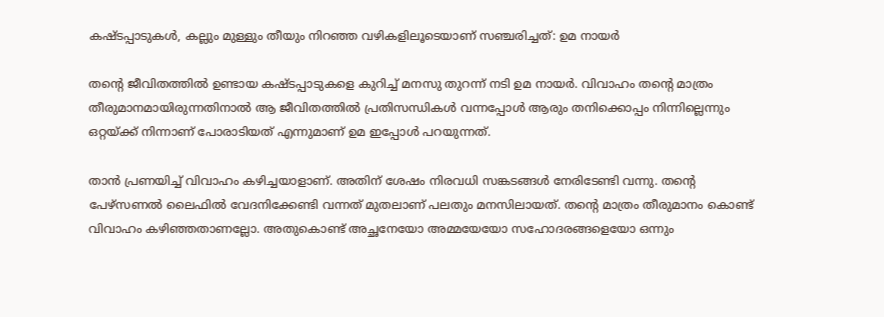കഷ്ടപ്പാടുകള്‍, കല്ലും മുള്ളും തീയും നിറഞ്ഞ വഴികളിലൂടെയാണ് സഞ്ചരിച്ചത്: ഉമ നായര്‍

തന്റെ ജീവിതത്തില്‍ ഉണ്ടായ കഷ്ടപ്പാടുകളെ കുറിച്ച് മനസു തുറന്ന് നടി ഉമ നായര്‍. വിവാഹം തന്റെ മാത്രം തീരുമാനമായിരുന്നതിനാല്‍ ആ ജീവിതത്തില്‍ പ്രതിസന്ധികള്‍ വന്നപ്പോള്‍ ആരും തനിക്കൊപ്പം നിന്നില്ലെന്നും ഒറ്റയ്ക്ക് നിന്നാണ് പോരാടിയത് എന്നുമാണ് ഉമ ഇപ്പോള്‍ പറയുന്നത്.

താന്‍ പ്രണയിച്ച് വിവാഹം കഴിച്ചയാളാണ്. അതിന് ശേഷം നിരവധി സങ്കടങ്ങള്‍ നേരിടേണ്ടി വന്നു. തന്റെ പേഴ്‌സണല്‍ ലൈഫില്‍ വേദനിക്കേണ്ടി വന്നത് മുതലാണ് പലതും മനസിലായത്. തന്റെ മാത്രം തീരുമാനം കൊണ്ട് വിവാഹം കഴിഞ്ഞതാണല്ലോ. അതുകൊണ്ട് അച്ഛനേയോ അമ്മയേയോ സഹോദരങ്ങളെയോ ഒന്നും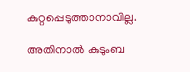കുറ്റപ്പെടുത്താനാവില്ല.

അതിനാല്‍ കുടുംബ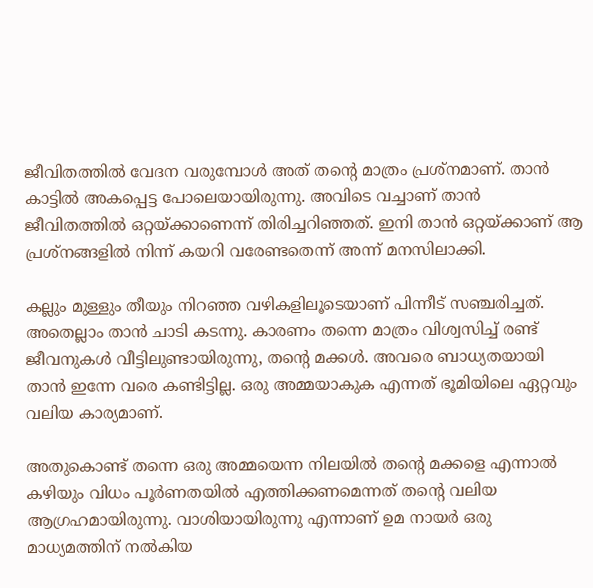ജീവിതത്തില്‍ വേദന വരുമ്പോള്‍ അത് തന്റെ മാത്രം പ്രശ്‌നമാണ്. താന്‍ കാട്ടില്‍ അകപ്പെട്ട പോലെയായിരുന്നു. അവിടെ വച്ചാണ് താന്‍ ജീവിതത്തില്‍ ഒറ്റയ്ക്കാണെന്ന് തിരിച്ചറിഞ്ഞത്. ഇനി താന്‍ ഒറ്റയ്ക്കാണ് ആ പ്രശ്‌നങ്ങളില്‍ നിന്ന് കയറി വരേണ്ടതെന്ന് അന്ന് മനസിലാക്കി.

കല്ലും മുള്ളും തീയും നിറഞ്ഞ വഴികളിലൂടെയാണ് പിന്നീട് സഞ്ചരിച്ചത്. അതെല്ലാം താന്‍ ചാടി കടന്നു. കാരണം തന്നെ മാത്രം വിശ്വസിച്ച് രണ്ട് ജീവനുകള്‍ വീട്ടിലുണ്ടായിരുന്നു, തന്റെ മക്കള്‍. അവരെ ബാധ്യതയായി താന്‍ ഇന്നേ വരെ കണ്ടിട്ടില്ല. ഒരു അമ്മയാകുക എന്നത് ഭൂമിയിലെ ഏറ്റവും വലിയ കാര്യമാണ്.

അതുകൊണ്ട് തന്നെ ഒരു അമ്മയെന്ന നിലയില്‍ തന്റെ മക്കളെ എന്നാല്‍ കഴിയും വിധം പൂര്‍ണതയില്‍ എത്തിക്കണമെന്നത് തന്റെ വലിയ ആഗ്രഹമായിരുന്നു. വാശിയായിരുന്നു എന്നാണ് ഉമ നായര്‍ ഒരു മാധ്യമത്തിന് നല്‍കിയ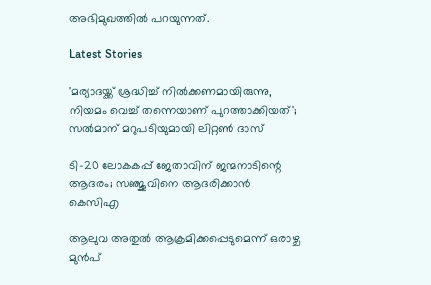അഭിമുഖത്തില്‍ പറയുന്നത്.

Latest Stories

'മര്യാദയ്ക്ക് ശ്രദ്ധിച്ച് നിൽക്കണമായിരുന്നു, നിയമം വെച്ച് തന്നെയാണ് പുറത്താക്കിയത്'; സൽമാന് മറുപടിയുമായി ലിറ്റൺ ദാസ്

ടി-20 ലോകകപ്പ് ജേതാവിന് ജന്മനാടിന്റെ ആദരം; സഞ്ജുവിനെ ആദരിക്കാൻ കെസിഎ

ആലുവ അതുൽ ആക്രമിക്കപ്പെടുമെന്ന് ഒരാഴ്ച മുൻപ്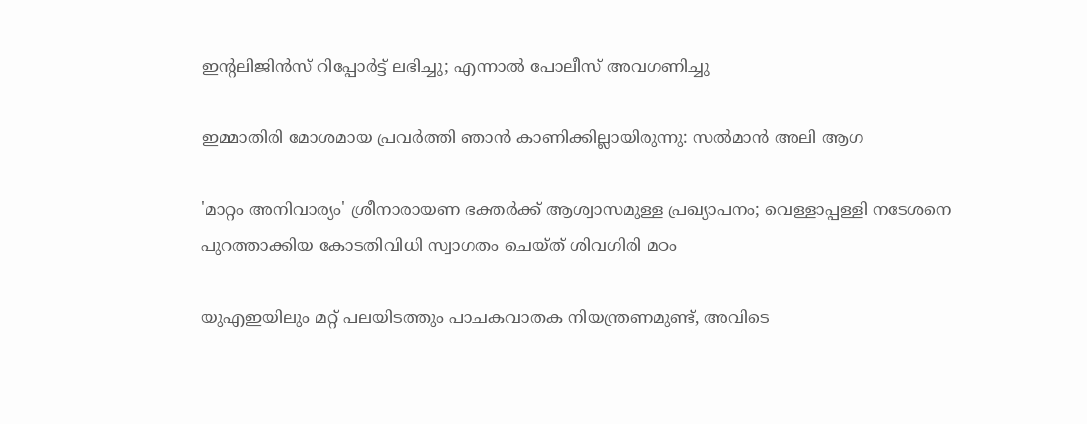ഇന്റലിജിൻസ് റിപ്പോർട്ട് ലഭിച്ചു; എന്നാൽ പോലീസ് അവഗണിച്ചു

ഇമ്മാതിരി മോശമായ പ്രവർത്തി ഞാൻ കാണിക്കില്ലായിരുന്നു: സല്‍മാന്‍ അലി ആഗ

'മാറ്റം അനിവാര്യം' ശ്രീനാരായണ ഭക്തര്‍ക്ക് ആശ്വാസമുള്ള പ്രഖ്യാപനം; വെള്ളാപ്പള്ളി നടേശനെ പുറത്താക്കിയ കോടതിവിധി സ്വാഗതം ചെയ്ത് ശിവഗിരി മഠം

യുഎഇയിലും മറ്റ് പലയിടത്തും പാചകവാതക നിയന്ത്രണമുണ്ട്, അവിടെ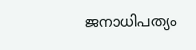ജനാധിപത്യം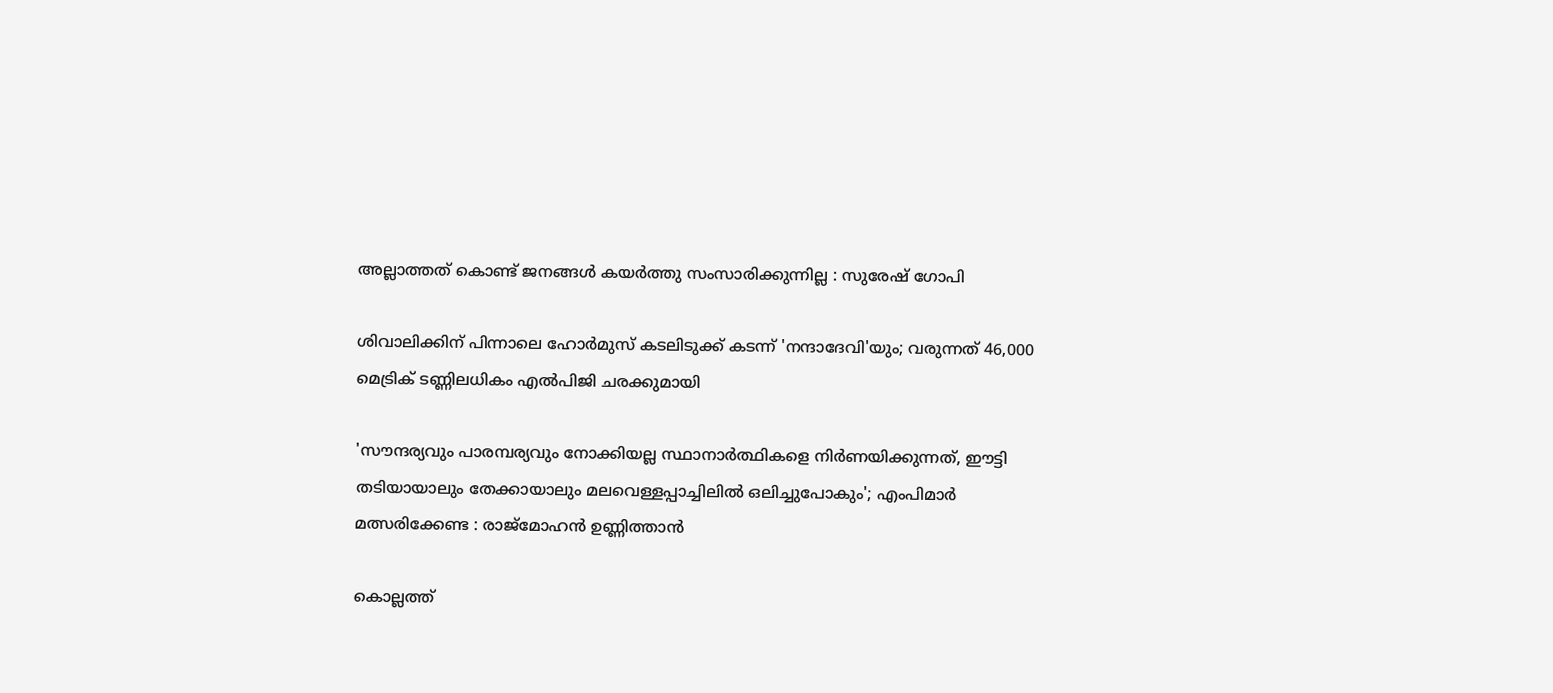അല്ലാത്തത് കൊണ്ട് ജനങ്ങൾ കയർത്തു സംസാരിക്കുന്നില്ല : സുരേഷ് ഗോപി

ശിവാലിക്കിന് പിന്നാലെ ഹോർമുസ് കടലിടുക്ക് കടന്ന് 'നന്ദാദേവി'യും; വരുന്നത് 46,000 മെട്രിക് ടണ്ണിലധികം എൽപിജി ചരക്കുമായി

'സൗന്ദര്യവും പാരമ്പര്യവും നോക്കിയല്ല സ്ഥാനാര്‍ത്ഥികളെ നിര്‍ണയിക്കുന്നത്, ഈട്ടി തടിയായാലും തേക്കായാലും മലവെള്ളപ്പാച്ചിലിൽ ഒലിച്ചുപോകും'; എംപിമാർ മത്സരിക്കേണ്ട : രാജ്‌മോഹൻ ഉണ്ണിത്താന്‍

കൊല്ലത്ത്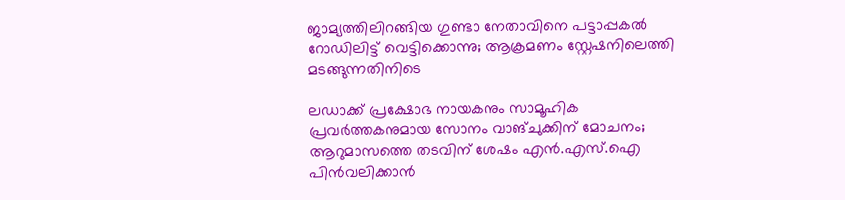ജാമ്യത്തിലിറങ്ങിയ ഗുണ്ടാ നേതാവിനെ പട്ടാപ്പകൽ റോഡിലിട്ട് വെട്ടിക്കൊന്നു; ആക്രമണം സ്റ്റേഷനിലെത്തി മടങ്ങുന്നതിനിടെ

ലഡാക്ക് പ്രക്ഷോഭ നായകനും സാമൂഹിക പ്രവർത്തകനുമായ സോനം വാങ്ചുക്കിന് മോചനം; ആറുമാസത്തെ തടവിന് ശേഷം എന്‍.എസ്.ഐ പിൻവലിക്കാൻ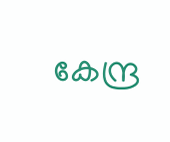കേന്ദ്ര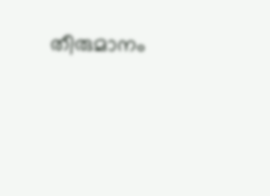തീരുമാനം